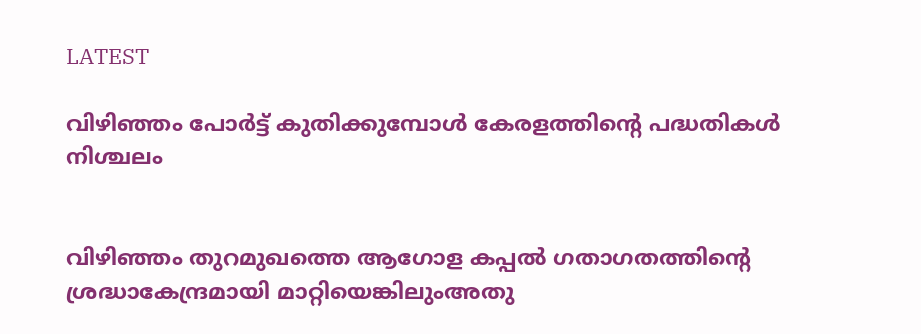LATEST

വിഴിഞ്ഞം പോർട്ട് കുതിക്കുമ്പോൾ കേരളത്തിന്റെ പദ്ധതികൾ നിശ്ചലം


വിഴിഞ്ഞം തുറമുഖത്തെ ആഗോള കപ്പൽ ഗതാഗതത്തിന്റെ ശ്രദ്ധാകേന്ദ്രമായി മാറ്റിയെങ്കിലുംഅതു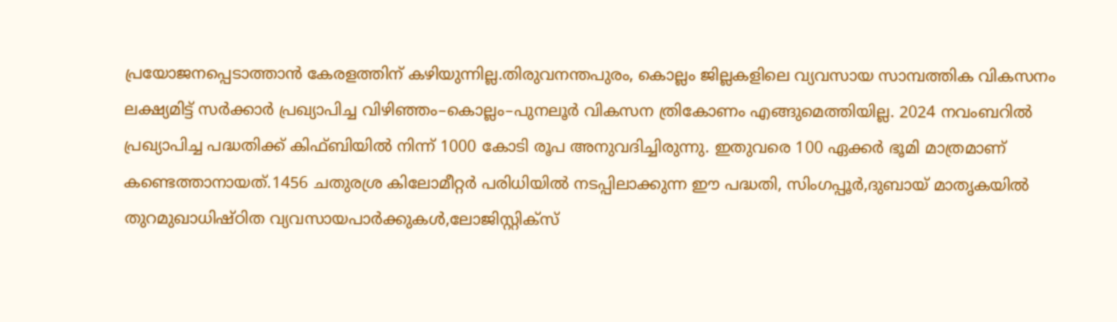പ്രയോജനപ്പെടാത്താൻ കേരളത്തിന് കഴിയുന്നില്ല.തിരുവനന്തപുരം, കൊല്ലം ജില്ലകളിലെ വ്യവസായ സാമ്പത്തിക വികസനം ലക്ഷ്യമിട്ട് സർക്കാർ പ്രഖ്യാപിച്ച വിഴിഞ്ഞം–കൊല്ലം–പുനലൂർ വികസന ത്രികോണം എങ്ങുമെത്തിയില്ല. 2024 നവംബറിൽ പ്രഖ്യാപിച്ച പദ്ധതിക്ക് കിഫ്ബിയിൽ നിന്ന് 1000 കോടി രൂപ അനുവദിച്ചിരുന്നു. ഇതുവരെ 100 ഏക്കർ ഭൂമി മാത്രമാണ് കണ്ടെത്താനായത്.1456 ചതുരശ്ര കിലോമീറ്റർ പരിധിയിൽ നടപ്പിലാക്കുന്ന ഈ പദ്ധതി, സിംഗപ്പൂർ,ദുബായ് മാതൃകയിൽ തുറമുഖാധിഷ്ഠിത വ്യവസായപാർക്കുകൾ,ലോജിസ്റ്റിക്സ്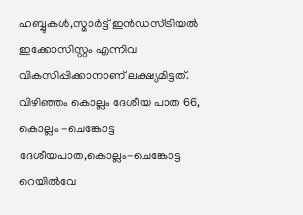ഹബ്ബുകൾ,സ്മാർട്ട് ഇൻഡസ്ട്രിയൽ ഇക്കോസിസ്റ്റം എന്നിവ വികസിപ്പിക്കാനാണ് ലക്ഷ്യമിട്ടത്. വിഴിഞ്ഞം കൊല്ലം ദേശീയ പാത 66, കൊല്ലം -ചെങ്കോട്ട ദേശീയപാത,കൊല്ലം-ചെങ്കോട്ട റെയിൽവേ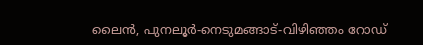ലൈൻ, പുനലൂർ-നെടുമങ്ങാട്-വിഴിഞ്ഞം റോഡ്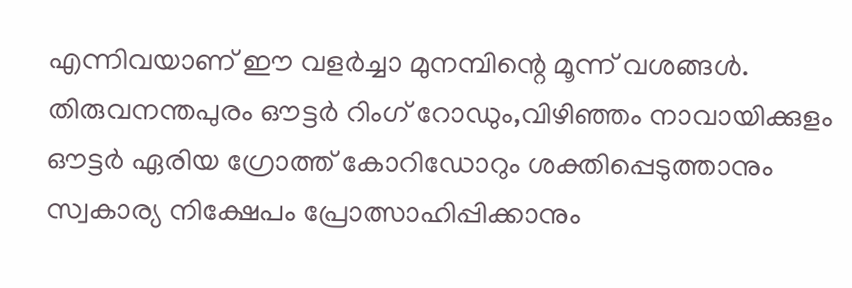എന്നിവയാണ് ഈ വളർച്ചാ മുനമ്പിന്റെ മൂന്ന് വശങ്ങൾ. തിരുവനന്തപുരം ഔട്ടർ റിംഗ് റോഡും,വിഴിഞ്ഞം നാവായിക്കുളം ഔട്ടർ ഏരിയ ഗ്രോത്ത് കോറിഡോറും ശക്തിപ്പെടുത്താനും സ്വകാര്യ നിക്ഷേപം പ്രോത്സാഹിപ്പിക്കാനും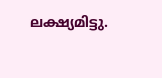ലക്ഷ്യമിട്ടു.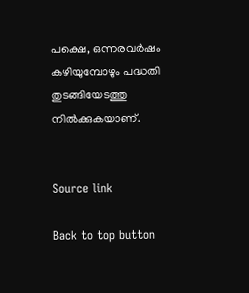പക്ഷെ, ഒന്നരവർഷം കഴിയുമ്പോഴും പദ്ധതി തുടങ്ങിയേടത്തു നിൽക്കുകയാണ്.


Source link

Back to top button